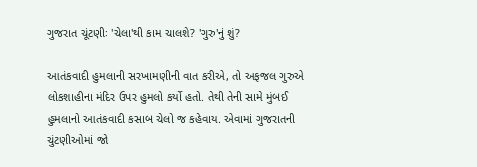ગુજરાત ચૂંટણીઃ 'ચેલા'થી કામ ચાલશે? 'ગુરુ'નું શું?

આતંકવાદી હુમલાની સરખામણીની વાત કરીએ, તો અફજલ ગુરુએ લોકશાહીના મંદિર ઉપર હુમલો કર્યો હતો. તેથી તેની સામે મુંબઈ હુમલાનો આતંકવાદી કસાબ ચેલો જ કહેવાય. એવામાં ગુજરાતની ચુંટણીઓમાં જો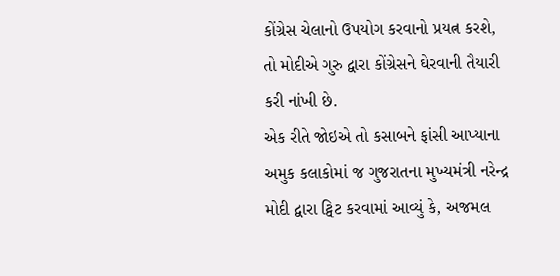કોંગ્રેસ ચેલાનો ઉપયોગ કરવાનો પ્રયત્ન કરશે, તો મોદીએ ગુરુ દ્વારા કોંગ્રેસને ઘેરવાની તૈયારી કરી નાંખી છે.
એક રીતે જોઇએ તો કસાબને ફાંસી આપ્યાના અમુક કલાકોમાં જ ગુજરાતના મુખ્યમંત્રી નરેન્દ્ર મોદી દ્વારા ટ્વિટ કરવામાં આવ્યું કે, અજમલ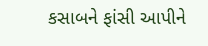કસાબને ફાંસી આપીને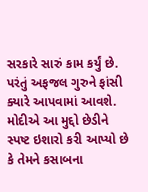સરકારે સારું કામ કર્યું છે. પરંતું અફજલ ગુરુને ફાંસી ક્યારે આપવામાં આવશે. મોદીએ આ મુદ્દો છેડીને સ્પષ્ટ ઇશારો કરી આપ્યો છે કે તેમને કસાબના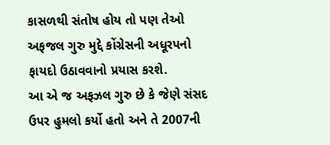કાસળથી સંતોષ હોય તો પણ તેઓ અફજલ ગુરુ મુદ્દે કોંગ્રેસની અધૂરપનો ફાયદો ઉઠાવવાનો પ્રયાસ કરશે.
આ એ જ અફઝલ ગુરુ છે કે જેણે સંસદ ઉપર હુમલો કર્યો હતો અને તે 2007ની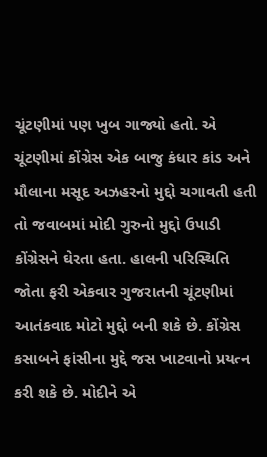ચૂંટણીમાં પણ ખુબ ગાજ્યો હતો. એ ચૂંટણીમાં કોંગ્રેસ એક બાજુ કંધાર કાંડ અને મૌલાના મસૂદ અઝહરનો મુદ્દો ચગાવતી હતી તો જવાબમાં મોદી ગુરુનો મુદ્દો ઉપાડી કોંગ્રેસને ઘેરતા હતા. હાલની પરિસ્થિતિ જોતા ફરી એકવાર ગુજરાતની ચૂંટણીમાં આતંકવાદ મોટો મુદ્દો બની શકે છે. કોંગ્રેસ કસાબને ફાંસીના મુદ્દે જસ ખાટવાનો પ્રયત્ન કરી શકે છે. મોદીને એ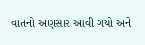વાતનો અણસાર આવી ગયો અને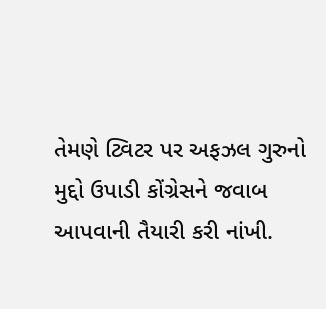તેમણે ટ્વિટર પર અફઝલ ગુરુનો મુદ્દો ઉપાડી કોંગ્રેસને જવાબ આપવાની તૈયારી કરી નાંખી.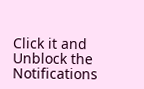Click it and Unblock the Notifications